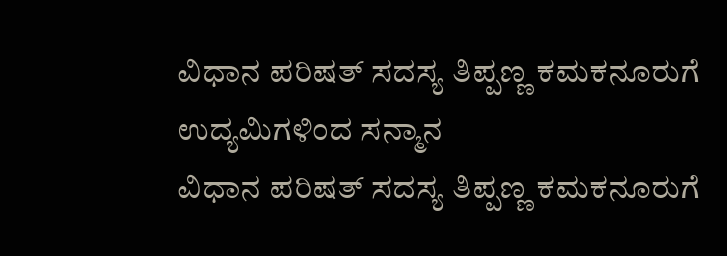ವಿಧಾನ ಪರಿಷತ್ ಸದಸ್ಯ ತಿಪ್ಪಣ್ಣ ಕಮಕನೂರುಗೆ ಉದ್ಯಮಿಗಳಿಂದ ಸನ್ಮಾನ
ವಿಧಾನ ಪರಿಷತ್ ಸದಸ್ಯ ತಿಪ್ಪಣ್ಣ ಕಮಕನೂರುಗೆ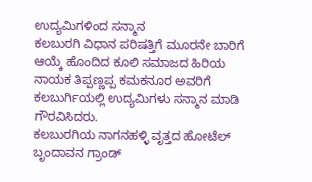ಉದ್ಯಮಿಗಳಿಂದ ಸನ್ಮಾನ
ಕಲಬುರಗಿ ವಿಧಾನ ಪರಿಷತ್ತಿಗೆ ಮೂರನೇ ಬಾರಿಗೆ ಆಯ್ಕೆ ಹೊಂದಿದ ಕೂಲಿ ಸಮಾಜದ ಹಿರಿಯ ನಾಯಕ ತಿಪ್ಪಣ್ಣಪ್ಪ ಕಮಕನೂರ ಅವರಿಗೆ ಕಲಬುರ್ಗಿಯಲ್ಲಿ ಉದ್ಯಮಿಗಳು ಸನ್ಮಾನ ಮಾಡಿ ಗೌರವಿಸಿದರು.
ಕಲಬುರಗಿಯ ನಾಗನಹಳ್ಳಿ ವೃತ್ತದ ಹೋಟೆಲ್ ಬೃಂದಾವನ ಗ್ರಾಂಡ್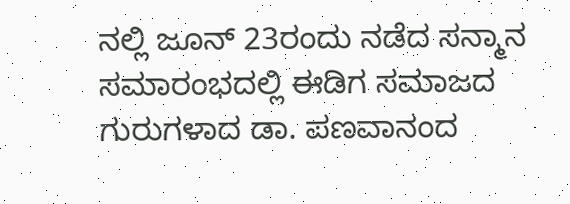ನಲ್ಲಿ ಜೂನ್ 23ರಂದು ನಡೆದ ಸನ್ಮಾನ ಸಮಾರಂಭದಲ್ಲಿ ಈಡಿಗ ಸಮಾಜದ ಗುರುಗಳಾದ ಡಾ. ಪಣವಾನಂದ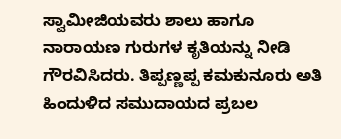ಸ್ವಾಮೀಜಿಯವರು ಶಾಲು ಹಾಗೂ ನಾರಾಯಣ ಗುರುಗಳ ಕೃತಿಯನ್ನು ನೀಡಿ ಗೌರವಿಸಿದರು. ತಿಪ್ಪಣ್ಣಪ್ಪ ಕಮಕುನೂರು ಅತಿ ಹಿಂದುಳಿದ ಸಮುದಾಯದ ಪ್ರಬಲ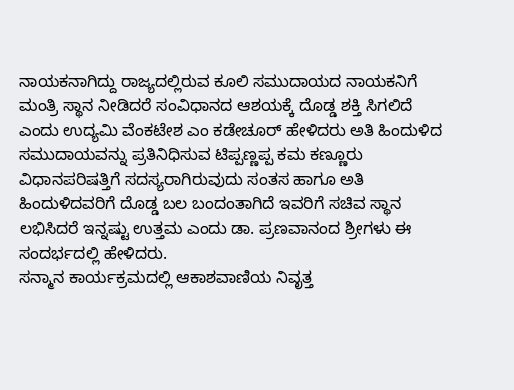ನಾಯಕನಾಗಿದ್ದು ರಾಜ್ಯದಲ್ಲಿರುವ ಕೂಲಿ ಸಮುದಾಯದ ನಾಯಕನಿಗೆ ಮಂತ್ರಿ ಸ್ಥಾನ ನೀಡಿದರೆ ಸಂವಿಧಾನದ ಆಶಯಕ್ಕೆ ದೊಡ್ಡ ಶಕ್ತಿ ಸಿಗಲಿದೆ ಎಂದು ಉದ್ಯಮಿ ವೆಂಕಟೇಶ ಎಂ ಕಡೇಚೂರ್ ಹೇಳಿದರು ಅತಿ ಹಿಂದುಳಿದ ಸಮುದಾಯವನ್ನು ಪ್ರತಿನಿಧಿಸುವ ಟಿಪ್ಪಣ್ಣಪ್ಪ ಕಮ ಕಣ್ಣೂರು ವಿಧಾನಪರಿಷತ್ತಿಗೆ ಸದಸ್ಯರಾಗಿರುವುದು ಸಂತಸ ಹಾಗೂ ಅತಿ ಹಿಂದುಳಿದವರಿಗೆ ದೊಡ್ಡ ಬಲ ಬಂದಂತಾಗಿದೆ ಇವರಿಗೆ ಸಚಿವ ಸ್ಥಾನ ಲಭಿಸಿದರೆ ಇನ್ನಷ್ಟು ಉತ್ತಮ ಎಂದು ಡಾ. ಪ್ರಣವಾನಂದ ಶ್ರೀಗಳು ಈ ಸಂದರ್ಭದಲ್ಲಿ ಹೇಳಿದರು.
ಸನ್ಮಾನ ಕಾರ್ಯಕ್ರಮದಲ್ಲಿ ಆಕಾಶವಾಣಿಯ ನಿವೃತ್ತ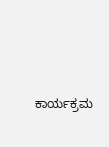ಕಾರ್ಯಕ್ರಮ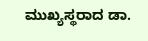ಮುಖ್ಯಸ್ಥರಾದ ಡಾ.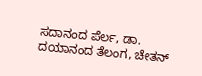ಸದಾನಂದ ಪೆರ್ಲ, ಡಾ. ದಯಾನಂದ ತೆಲಂಗ, ಚೇತನ್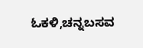ಓಕಳಿ,ಚನ್ನಬಸವ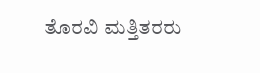ತೊರವಿ ಮತ್ತಿತರರು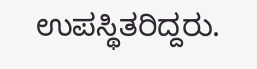ಉಪಸ್ಥಿತರಿದ್ದರು.